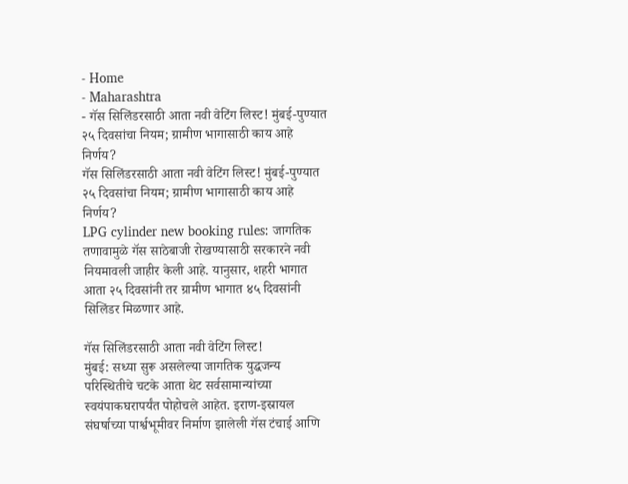- Home
- Maharashtra
- गॅस सिलिंडरसाठी आता नवी वेटिंग लिस्ट! मुंबई-पुण्यात २५ दिवसांचा नियम; ग्रामीण भागासाठी काय आहे निर्णय?
गॅस सिलिंडरसाठी आता नवी वेटिंग लिस्ट! मुंबई-पुण्यात २५ दिवसांचा नियम; ग्रामीण भागासाठी काय आहे निर्णय?
LPG cylinder new booking rules: जागतिक तणावामुळे गॅस साठेबाजी रोखण्यासाठी सरकारने नवी नियमावली जाहीर केली आहे. यानुसार, शहरी भागात आता २५ दिवसांनी तर ग्रामीण भागात ४५ दिवसांनी सिलिंडर मिळणार आहे.

गॅस सिलिंडरसाठी आता नवी वेटिंग लिस्ट!
मुंबई: सध्या सुरू असलेल्या जागतिक युद्धजन्य परिस्थितीचे चटके आता थेट सर्वसामान्यांच्या स्वयंपाकघरापर्यंत पोहोचले आहेत. इराण-इस्रायल संघर्षाच्या पार्श्वभूमीवर निर्माण झालेली गॅस टंचाई आणि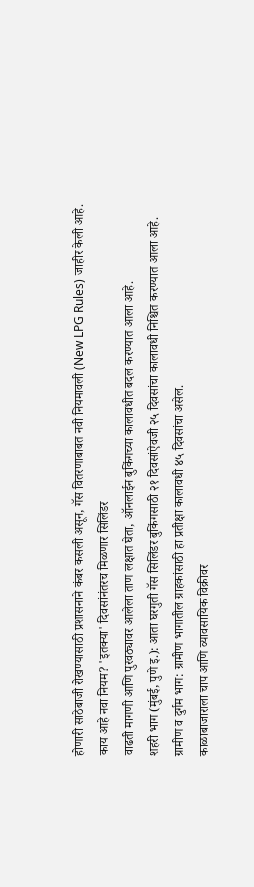होणारी साठेबाजी रोखण्यासाठी प्रशासनाने कंबर कसली असून, गॅस वितरणाबाबत नवी नियमावली (New LPG Rules) जाहीर केली आहे.
काय आहे नवा नियम? 'इतक्या' दिवसांनंतरच मिळणार सिलिंडर
वाढती मागणी आणि पुरवठ्यावर आलेला ताण लक्षात घेता, ऑनलाईन बुकिंगच्या कालावधीत बदल करण्यात आला आहे.
शहरी भाग (मुंबई, पुणे इ.): आता घरगुती गॅस सिलिंडर बुकिंगसाठी २१ दिवसांऐवजी २५ दिवसांचा कालावधी निश्चित करण्यात आला आहे.
ग्रामीण व दुर्गम भाग: ग्रामीण भागातील ग्राहकांसाठी हा प्रतीक्षा कालावधी ४५ दिवसांचा असेल.
काळाबाजाराला चाप आणि व्यावसायिक विक्रीवर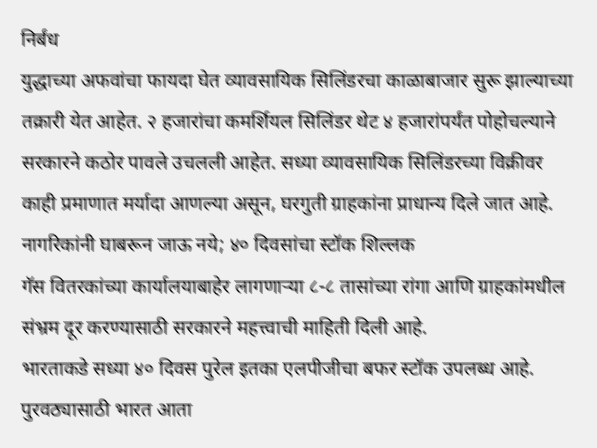निर्बंध
युद्धाच्या अफवांचा फायदा घेत व्यावसायिक सिलिंडरचा काळाबाजार सुरू झाल्याच्या तक्रारी येत आहेत. २ हजारांचा कमर्शियल सिलिंडर थेट ४ हजारांपर्यंत पोहोचल्याने सरकारने कठोर पावले उचलली आहेत. सध्या व्यावसायिक सिलिंडरच्या विक्रीवर काही प्रमाणात मर्यादा आणल्या असून, घरगुती ग्राहकांना प्राधान्य दिले जात आहे.
नागरिकांनी घाबरून जाऊ नये; ४० दिवसांचा स्टॉक शिल्लक
गॅस वितरकांच्या कार्यालयाबाहेर लागणाऱ्या ८-८ तासांच्या रांगा आणि ग्राहकांमधील संभ्रम दूर करण्यासाठी सरकारने महत्त्वाची माहिती दिली आहे.
भारताकडे सध्या ४० दिवस पुरेल इतका एलपीजीचा बफर स्टॉक उपलब्ध आहे.
पुरवठ्यासाठी भारत आता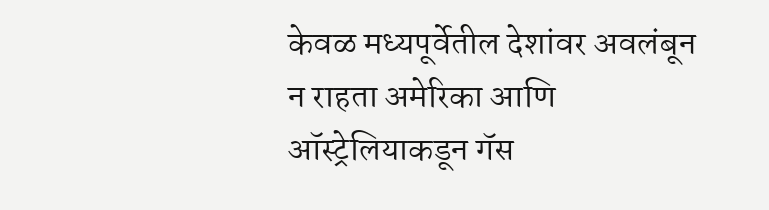केवळ मध्यपूर्वेतील देशांवर अवलंबून न राहता अमेरिका आणि ऑस्ट्रेलियाकडून गॅस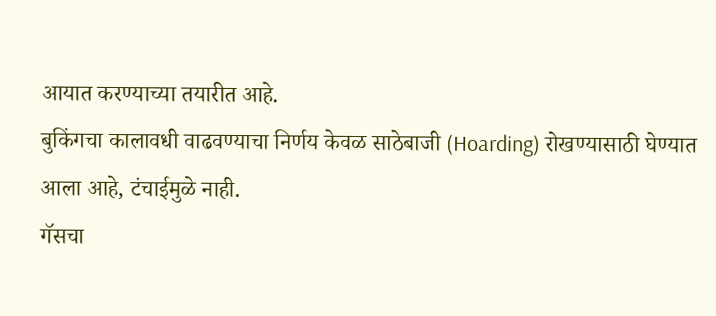आयात करण्याच्या तयारीत आहे.
बुकिंगचा कालावधी वाढवण्याचा निर्णय केवळ साठेबाजी (Hoarding) रोखण्यासाठी घेण्यात आला आहे, टंचाईमुळे नाही.
गॅसचा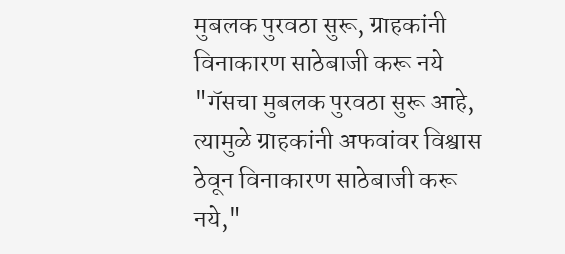मुबलक पुरवठा सुरू, ग्राहकांनी विनाकारण साठेबाजी करू नये
"गॅसचा मुबलक पुरवठा सुरू आहे, त्यामुळे ग्राहकांनी अफवांवर विश्वास ठेवून विनाकारण साठेबाजी करू नये,"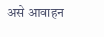असे आवाहन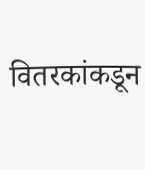वितरकांकडून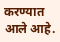करण्यात आले आहे.